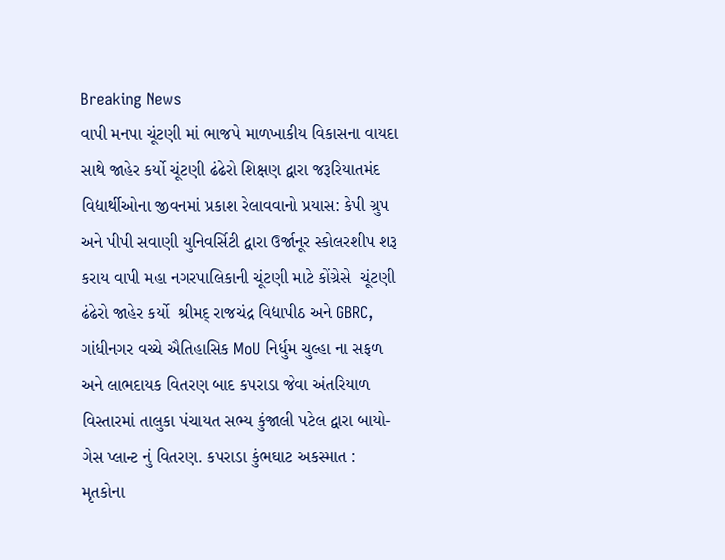Breaking News
વાપી મનપા ચૂંટણી માં ભાજપે માળખાકીય વિકાસના વાયદા સાથે જાહેર કર્યો ચૂંટણી ઢંઢેરો શિક્ષણ દ્વારા જરૂરિયાતમંદ વિદ્યાર્થીઓના જીવનમાં પ્રકાશ રેલાવવાનો પ્રયાસ: કેપી ગ્રુપ અને પીપી સવાણી યુનિવર્સિટી દ્વારા ઉર્જાનૂર સ્કોલરશીપ શરૂ કરાય વાપી મહા નગરપાલિકાની ચૂંટણી માટે કોંગ્રેસે  ચૂંટણી ઢંઢેરો જાહેર કર્યો  શ્રીમદ્ રાજચંદ્ર વિદ્યાપીઠ અને GBRC, ગાંધીનગર વચ્ચે ઐતિહાસિક MoU નિર્ધુમ ચુલ્હા ના સફળ અને લાભદાયક વિતરણ બાદ કપરાડા જેવા અંતરિયાળ વિસ્તારમાં તાલુકા પંચાયત સભ્ય કુંજાલી પટેલ દ્વારા બાયો-ગેસ પ્લાન્ટ નું વિતરણ. કપરાડા કુંભઘાટ અકસ્માત : મૃતકોના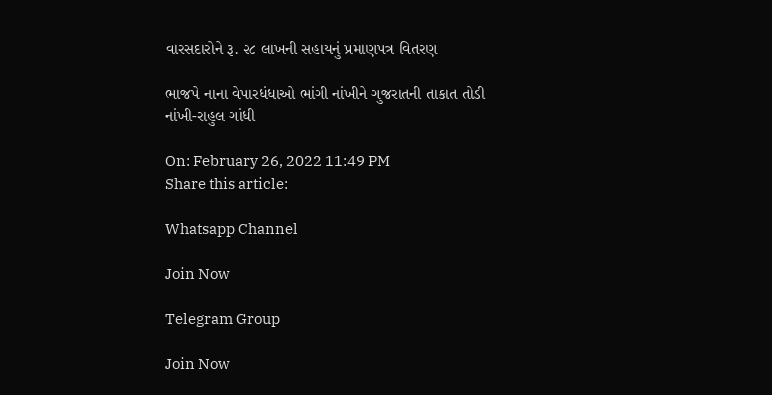વારસદારોને રૂ. ૨૮ લાખની સહાયનું પ્રમાણપત્ર વિતરણ

ભાજપે નાના વેપારધંધાઓ ભાંગી નાંખીને ગુજરાતની તાકાત તોડી નાંખી-રાહુલ ગાંધી

On: February 26, 2022 11:49 PM
Share this article:

Whatsapp Channel

Join Now

Telegram Group

Join Now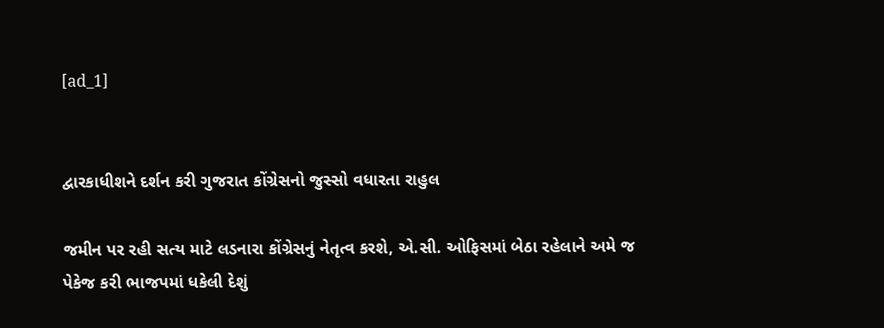[ad_1]


દ્વારકાધીશને દર્શન કરી ગુજરાત કોંગ્રેસનો જુસ્સો વધારતા રાહુલ

જમીન પર રહી સત્ય માટે લડનારા કોંગ્રેસનું નેતૃત્વ કરશે, એ.સી. ઓફિસમાં બેઠા રહેલાને અમે જ પેકેજ કરી ભાજપમાં ધકેલી દેશું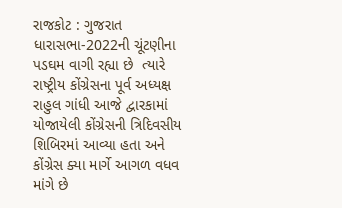રાજકોટ : ગુજરાત ધારાસભા-2022ની ચૂંટણીના પડઘમ વાગી રહ્યા છે  ત્યારે રાષ્ટ્રીય કોંગ્રેસના પૂર્વ અધ્યક્ષ રાહુલ ગાંધી આજે દ્વારકામાં યોજાયેલી કોંગ્રેસની ત્રિદિવસીય શિબિરમાં આવ્યા હતા અને કોંગ્રેસ ક્યા માર્ગે આગળ વધવ માંગે છે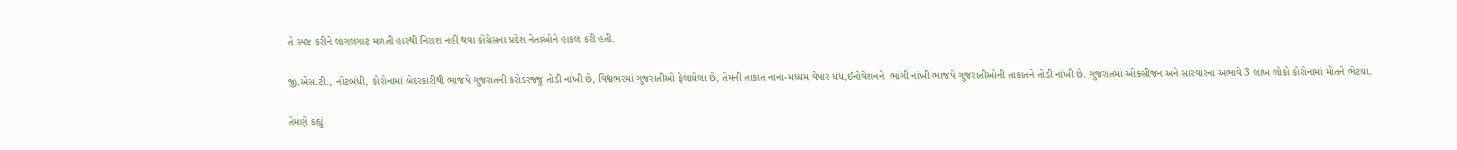તે સ્પષ્ટ કરીને લાગલગાટ મળતી હારથી નિરાશ નહીં થવા કોંગ્રેસના પ્રદેશ નેતાઓને હાકલ કરી હતી.

જી.એસ.ટી., નોટબંધી, કોરોનામાં બેદરકારીથી ભાજપે ગુજરાતની કરોડરજ્જુ તોડી નાંખી છે, વિશ્વભરમાં ગુજરાતીઓ ફેલાયેલા છે, તેમની તાકાત નાના-મધ્યમ વેપાર ધંધ,ઈનોવેશનને  ભાંગી નાંખી ભાજપે ગુજરાતીઓની તાકાતને તોડી નાંખી છે. ગુજરાતમાં ઓક્સીજન અને સારવારના અભાવે 3 લાખ લોકો કોરોનામાં મોતને ભેટયા.

તેમણે કહ્યું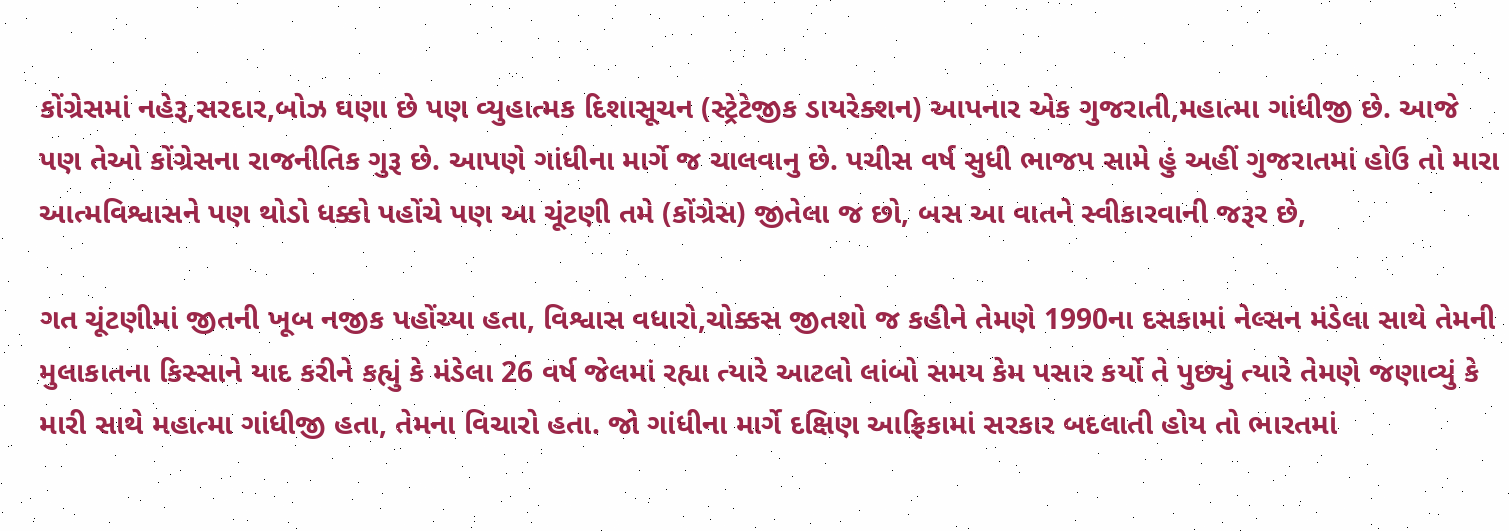કોંગ્રેસમાં નહેરૂ,સરદાર,બોઝ ઘણા છે પણ વ્યુહાત્મક દિશાસૂચન (સ્ટ્રેટેજીક ડાયરેક્શન) આપનાર એક ગુજરાતી,મહાત્મા ગાંધીજી છે. આજે પણ તેઓ કોંગ્રેસના રાજનીતિક ગુરૂ છે. આપણે ગાંધીના માર્ગે જ ચાલવાનુ છે. પચીસ વર્ષ સુધી ભાજપ સામે હું અહીં ગુજરાતમાં હોઉ તો મારા આત્મવિશ્વાસને પણ થોડો ધક્કો પહોંચે પણ આ ચૂંટણી તમે (કોંગ્રેસ) જીતેલા જ છો, બસ આ વાતને સ્વીકારવાની જરૂર છે,

ગત ચૂંટણીમાં જીતની ખૂબ નજીક પહોંચ્યા હતા, વિશ્વાસ વધારો,ચોક્કસ જીતશો જ કહીને તેમણે 1990ના દસકામાં નેલ્સન મંડેલા સાથે તેમની મુલાકાતના કિસ્સાને યાદ કરીને કહ્યું કે મંડેલા 26 વર્ષ જેલમાં રહ્યા ત્યારે આટલો લાંબો સમય કેમ પસાર કર્યો તે પુછ્યું ત્યારે તેમણે જણાવ્યું કે મારી સાથે મહાત્મા ગાંધીજી હતા, તેમના વિચારો હતા. જો ગાંધીના માર્ગે દક્ષિણ આફ્રિકામાં સરકાર બદલાતી હોય તો ભારતમાં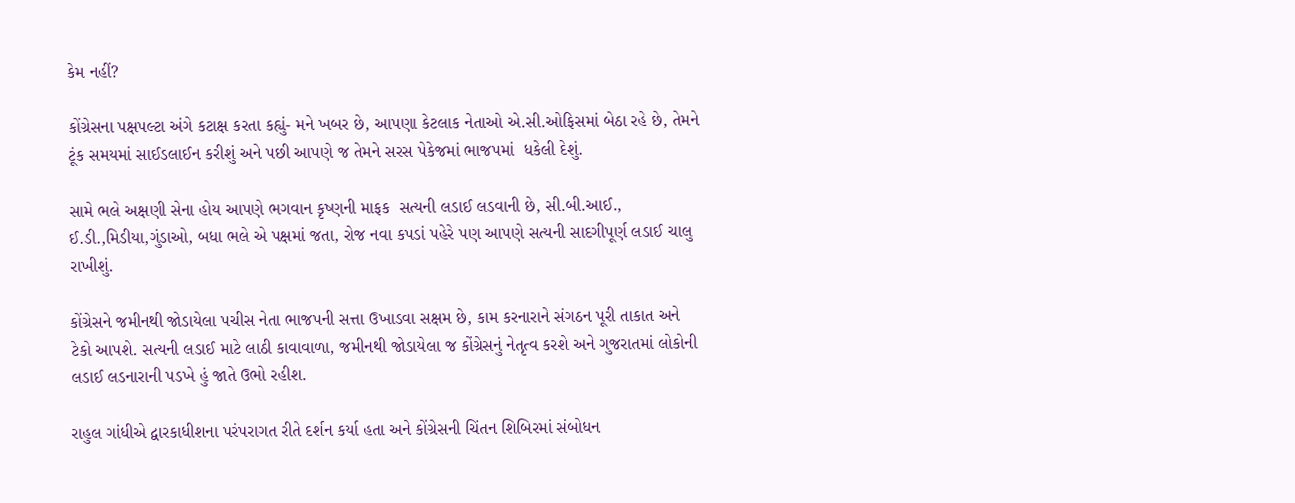કેમ નહીં?

કોંગ્રેસના પક્ષપલ્ટા અંગે કટાક્ષ કરતા કહ્યું- મને ખબર છે, આપણા કેટલાક નેતાઓ એ.સી.ઓફિસમાં બેઠા રહે છે, તેમને ટૂંક સમયમાં સાઈડલાઈન કરીશું અને પછી આપણે જ તેમને સરસ પેકેજમાં ભાજપમાં  ધકેલી દેશું.

સામે ભલે અક્ષણી સેના હોય આપણે ભગવાન કૃષ્ણની માફક  સત્યની લડાઈ લડવાની છે, સી.બી.આઈ., ઈ.ડી.,મિડીયા,ગુંડાઓ, બધા ભલે એ પક્ષમાં જતા, રોજ નવા કપડાં પહેરે પણ આપણે સત્યની સાદગીપૂર્ણ લડાઈ ચાલુ રાખીશું.

કોંગ્રેસને જમીનથી જોડાયેલા પચીસ નેતા ભાજપની સત્તા ઉખાડવા સક્ષમ છે, કામ કરનારાને સંગઠન પૂરી તાકાત અને ટેકો આપશે. સત્યની લડાઈ માટે લાઠી કાવાવાળા, જમીનથી જોડાયેલા જ કોંગ્રેસનું નેતૃત્વ કરશે અને ગુજરાતમાં લોકોની લડાઈ લડનારાની પડખે હું જાતે ઉભો રહીશ.

રાહુલ ગાંધીએ દ્વારકાધીશના પરંપરાગત રીતે દર્શન કર્યા હતા અને કોંગ્રેસની ચિંતન શિબિરમાં સંબોધન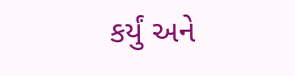કર્યું અને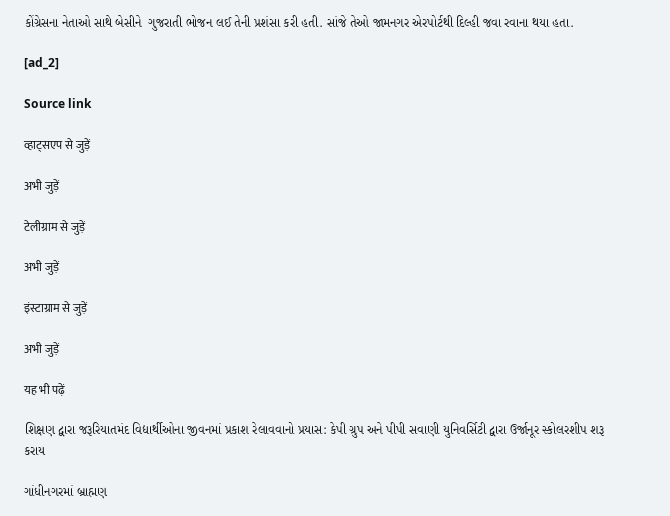કોંગ્રેસના નેતાઓ સાથે બેસીને  ગુજરાતી ભોજન લઈ તેની પ્રશંસા કરી હતી. સાંજે તેઓ જામનગર એરપોર્ટથી દિલ્હી જવા રવાના થયા હતા.

[ad_2]

Source link

व्हाट्सएप से जुड़ें

अभी जुड़ें

टेलीग्राम से जुड़ें

अभी जुड़ें

इंस्टाग्राम से जुड़ें

अभी जुड़ें

यह भी पढ़ें

શિક્ષણ દ્વારા જરૂરિયાતમંદ વિદ્યાર્થીઓના જીવનમાં પ્રકાશ રેલાવવાનો પ્રયાસ: કેપી ગ્રુપ અને પીપી સવાણી યુનિવર્સિટી દ્વારા ઉર્જાનૂર સ્કોલરશીપ શરૂ કરાય

ગાંધીનગરમાં બ્રાહ્મણ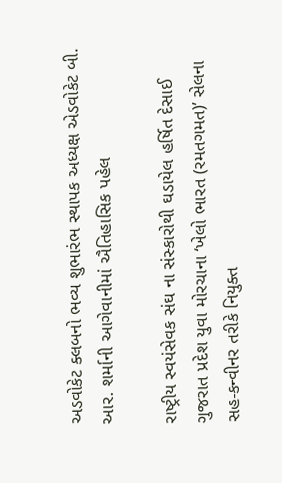અડવોકેટ ક્લબનો ભવ્ય શુભારંભ સ્થાપક અધ્યક્ષ એડવોકેટ બી. આર. શર્માની આગેવાનીમાં ઐતિહાસિક પહેલ

રાષ્ટ્રીય સ્વયંસેવક સંઘ ના સંસ્કારોથી ઘડાયેલ હર્ષિત દેસાઈ ગુજરાત પ્રદેશ યુવા મોરચાના ‘ખેલો ભારત (રમતગમત)’ સેલના સહ-કન્વીનર તરીકે નિયુક્ત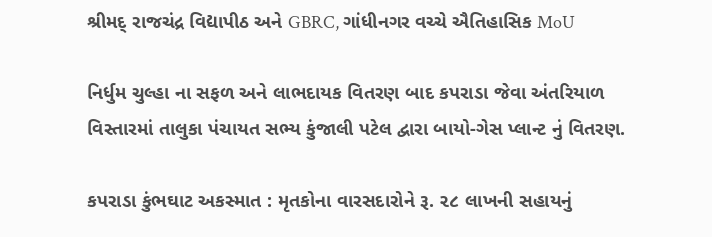શ્રીમદ્ રાજચંદ્ર વિદ્યાપીઠ અને GBRC, ગાંધીનગર વચ્ચે ઐતિહાસિક MoU

નિર્ધુમ ચુલ્હા ના સફળ અને લાભદાયક વિતરણ બાદ કપરાડા જેવા અંતરિયાળ વિસ્તારમાં તાલુકા પંચાયત સભ્ય કુંજાલી પટેલ દ્વારા બાયો-ગેસ પ્લાન્ટ નું વિતરણ.

કપરાડા કુંભઘાટ અકસ્માત : મૃતકોના વારસદારોને રૂ. ૨૮ લાખની સહાયનું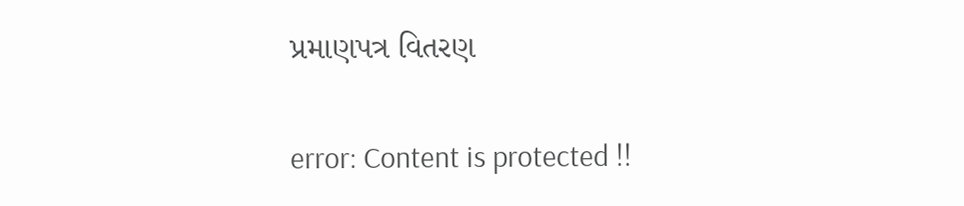પ્રમાણપત્ર વિતરણ

error: Content is protected !!